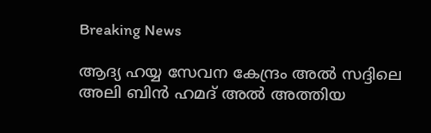Breaking News

ആദ്യ ഹയ്യ സേവന കേന്ദ്രം അല്‍ സദ്ദിലെ അലി ബിന്‍ ഹമദ് അല്‍ അത്തിയ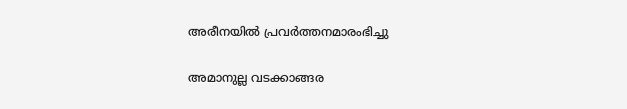അരീനയില്‍ പ്രവര്‍ത്തനമാരംഭിച്ചു

അമാനുല്ല വടക്കാങ്ങര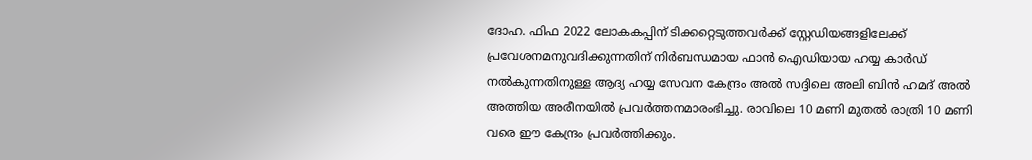ദോഹ. ഫിഫ 2022 ലോകകപ്പിന് ടിക്കറ്റെടുത്തവര്‍ക്ക് സ്റ്റേഡിയങ്ങളിലേക്ക് പ്രവേശനമനുവദിക്കുന്നതിന് നിര്‍ബന്ധമായ ഫാന്‍ ഐഡിയായ ഹയ്യ കാര്‍ഡ് നല്‍കുന്നതിനുള്ള ആദ്യ ഹയ്യ സേവന കേന്ദ്രം അല്‍ സദ്ദിലെ അലി ബിന്‍ ഹമദ് അല്‍ അത്തിയ അരീനയില്‍ പ്രവര്‍ത്തനമാരംഭിച്ചു. രാവിലെ 10 മണി മുതല്‍ രാത്രി 10 മണി വരെ ഈ കേന്ദ്രം പ്രവര്‍ത്തിക്കും.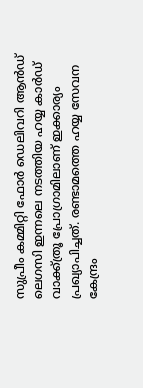സുപ്രീം കമ്മിറ്റി ഫോര്‍ ഡെലിവറി ആന്‍ഡ് ലെഗസി ഇന്നലെ നടത്തിയ ഹയ്യ കാര്‍ഡ് വാക്ക്ത്രൂ പ്രോഗ്രാമിലാണ് ഇക്കാര്യം പ്രഖ്യാപിച്ചത്. രണ്ടാമത്തെ ഹയ്യ സേവന കേന്ദ്രം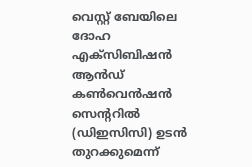വെസ്റ്റ് ബേയിലെ ദോഹ എക്സിബിഷന്‍ ആന്‍ഡ് കണ്‍വെന്‍ഷന്‍ സെന്ററില്‍ (ഡിഇസിസി) ഉടന്‍ തുറക്കുമെന്ന്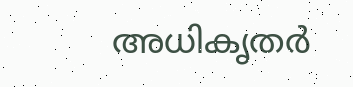അധികൃതര്‍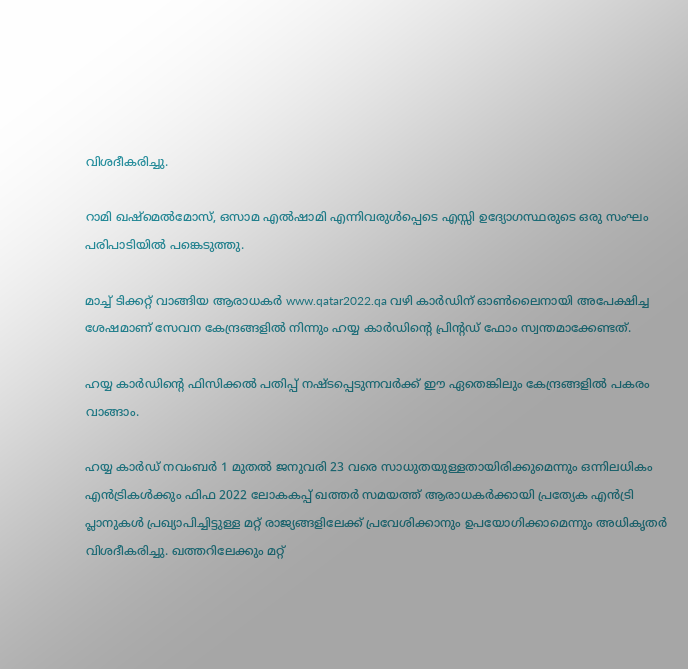വിശദീകരിച്ചു.

റാമി ഖഷ്മെല്‍മോസ്, ഒസാമ എല്‍ഷാമി എന്നിവരുള്‍പ്പെടെ എസ്സി ഉദ്യോഗസ്ഥരുടെ ഒരു സംഘം പരിപാടിയില്‍ പങ്കെടുത്തു.

മാച്ച് ടിക്കറ്റ് വാങ്ങിയ ആരാധകര്‍ www.qatar2022.qa വഴി കാര്‍ഡിന് ഓണ്‍ലൈനായി അപേക്ഷിച്ച ശേഷമാണ് സേവന കേന്ദ്രങ്ങളില്‍ നിന്നും ഹയ്യ കാര്‍ഡിന്റെ പ്രിന്റഡ് ഫോം സ്വന്തമാക്കേണ്ടത്.

ഹയ്യ കാര്‍ഡിന്റെ ഫിസിക്കല്‍ പതിപ്പ് നഷ്ടപ്പെടുന്നവര്‍ക്ക് ഈ ഏതെങ്കിലും കേന്ദ്രങ്ങളില്‍ പകരം വാങ്ങാം.

ഹയ്യ കാര്‍ഡ് നവംബര്‍ 1 മുതല്‍ ജനുവരി 23 വരെ സാധുതയുള്ളതായിരിക്കുമെന്നും ഒന്നിലധികം എന്‍ട്രികള്‍ക്കും ഫിഫ 2022 ലോകകപ്പ് ഖത്തര്‍ സമയത്ത് ആരാധകര്‍ക്കായി പ്രത്യേക എന്‍ട്രി പ്ലാനുകള്‍ പ്രഖ്യാപിച്ചിട്ടുള്ള മറ്റ് രാജ്യങ്ങളിലേക്ക് പ്രവേശിക്കാനും ഉപയോഗിക്കാമെന്നും അധികൃതര്‍ വിശദീകരിച്ചു. ഖത്തറിലേക്കും മറ്റ്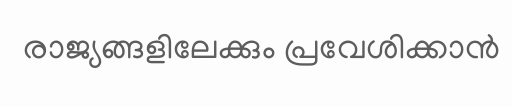രാജ്യങ്ങളിലേക്കും പ്രവേശിക്കാന്‍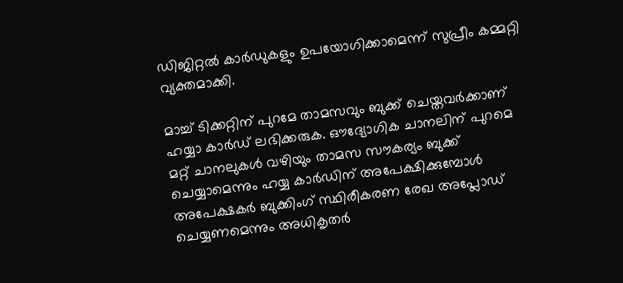ഡിജിറ്റല്‍ കാര്‍ഡുകളും ഉപയോഗിക്കാമെന്ന് സുപ്രീം കമ്മറ്റി വ്യക്തമാക്കി.

മാച്ച് ടിക്കറ്റിന് പുറമേ താമസവും ബുക്ക് ചെയ്തവര്‍ക്കാണ് ഹയ്യാ കാര്‍ഡ് ലഭിക്കരുക. ഔദ്യോഗിക ചാനലിന് പുറമെ മറ്റ് ചാനലുകള്‍ വഴിയും താമസ സൗകര്യം ബുക്ക് ചെയ്യാമെന്നും ഹയ്യ കാര്‍ഡിന് അപേക്ഷിക്കുമ്പോള്‍ അപേക്ഷകര്‍ ബുക്കിംഗ് സ്ഥിരീകരണ രേഖ അപ്ലോഡ് ചെയ്യണമെന്നും അധികൃതര്‍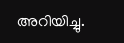അറിയിച്ചു.